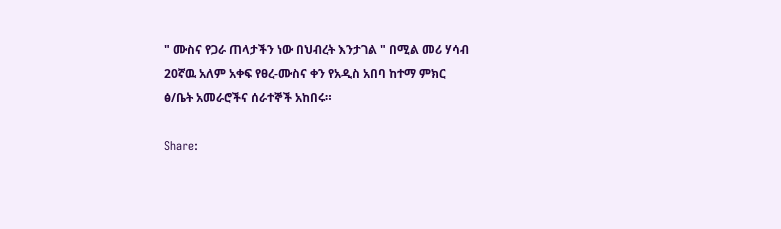" ሙስና የጋራ ጠላታችን ነው በህብረት እንታገል " በሚል መሪ ሃሳብ 20ኛዉ አለም አቀፍ የፀረ-ሙስና ቀን የአዲስ አበባ ከተማ ምክር ፅ/ቤት አመራሮችና ሰራተኞች አከበሩ።

Share: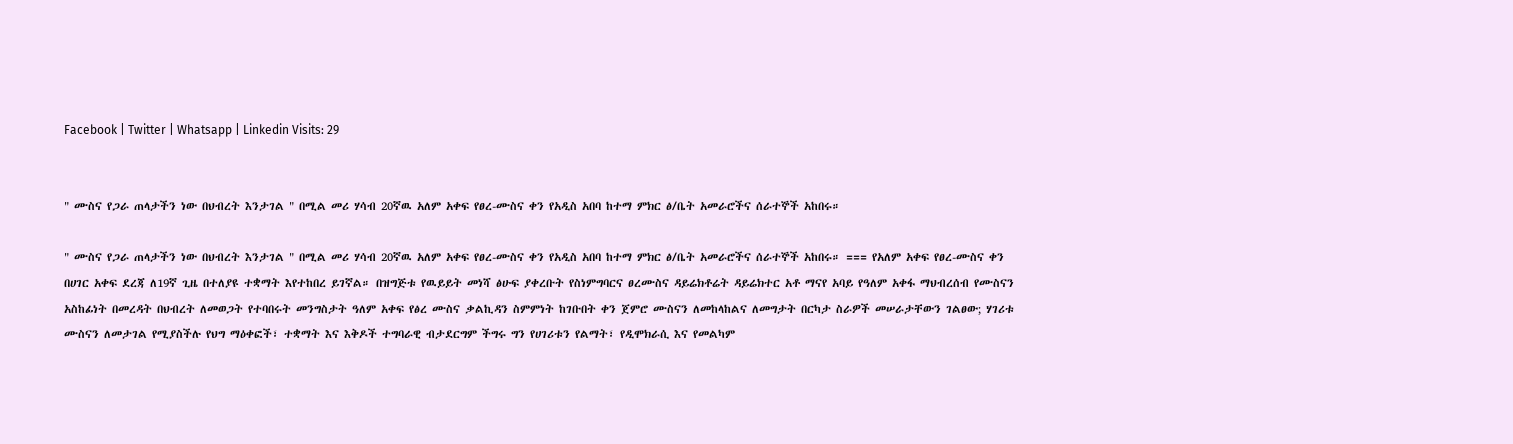Facebook | Twitter | Whatsapp | Linkedin Visits: 29


" ሙስና የጋራ ጠላታችን ነው በህብረት እንታገል " በሚል መሪ ሃሳብ 20ኛዉ አለም አቀፍ የፀረ-ሙስና ቀን የአዲስ አበባ ከተማ ምክር ፅ/ቤት አመራሮችና ሰራተኞች አከበሩ።

" ሙስና የጋራ ጠላታችን ነው በህብረት እንታገል " በሚል መሪ ሃሳብ 20ኛዉ አለም አቀፍ የፀረ-ሙስና ቀን የአዲስ አበባ ከተማ ምክር ፅ/ቤት አመራሮችና ሰራተኞች አከበሩ። === የአለም አቀፍ የፀረ-ሙስና ቀን በሀገር አቀፍ ደረጃ ለ19ኛ ጊዜ በተለያዩ ተቋማት እየተከበረ ይገኛል። በዝግጅቱ የዉይይት መነሻ ፅሁፍ ያቀረቡት የስነምግባርና ፀረሙስና ዳይሬክቶሬት ዳይሬክተር አቶ ማናየ አባይ የዓለም አቀፋ ማህብረሰብ የሙስናን አስከፊነት በመረዳት በህብረት ለመወጋት የተባበሩት መንግስታት ዓለም አቀፍ የፅረ ሙስና ቃልኪዳን ስምምነት ከገቡበት ቀን ጀምሮ ሙስናን ለመከላከልና ለመግታት በርካታ ስራዎች መሠራታቸውን ገልፀው; ሃገሪቱ ሙስናን ለመታገል የሚያስችሉ የህግ ማዕቀፎች፣ ተቋማት እና እቅዶች ተግባራዊ ብታደርግም ችግሩ ግን የሀገሪቱን የልማት፣ የዲሞክራሲ እና የመልካም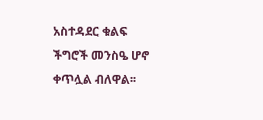አስተዳደር ቁልፍ ችግሮች መንስዔ ሆኖ ቀጥሏል ብለዋል፡፡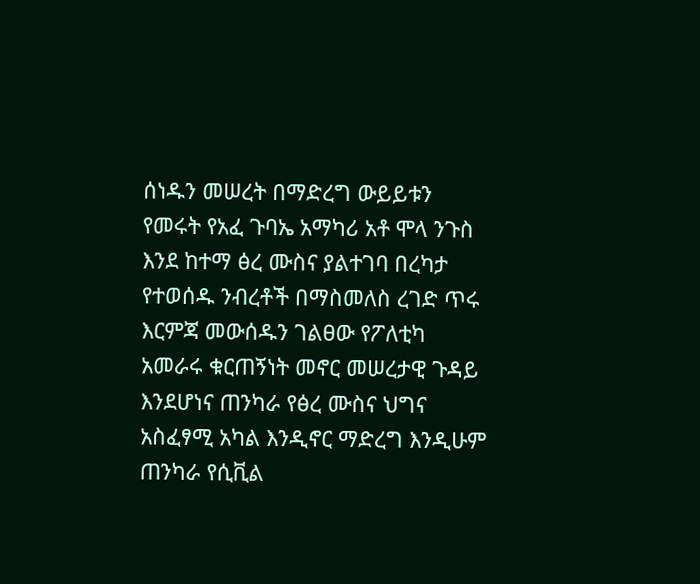ሰነዱን መሠረት በማድረግ ውይይቱን የመሩት የአፈ ጉባኤ አማካሪ አቶ ሞላ ንጉስ እንደ ከተማ ፅረ ሙስና ያልተገባ በረካታ የተወሰዱ ንብረቶች በማስመለስ ረገድ ጥሩ እርምጃ መውሰዱን ገልፀው የፖለቲካ አመራሩ ቁርጠኝነት መኖር መሠረታዊ ጉዳይ እንደሆነና ጠንካራ የፅረ ሙስና ህግና አስፈፃሚ አካል እንዲኖር ማድረግ እንዲሁም ጠንካራ የሲቪል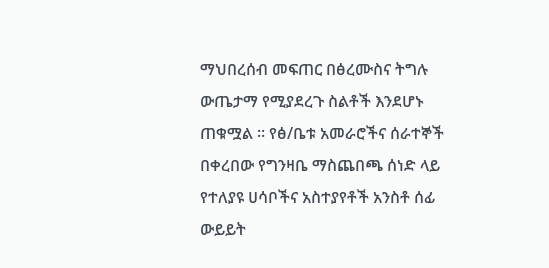ማህበረሰብ መፍጠር በፅረሙስና ትግሉ ውጤታማ የሚያደረጉ ስልቶች እንደሆኑ ጠቁሟል ። የፅ/ቤቱ አመራሮችና ሰራተኞች በቀረበው የግንዛቤ ማስጨበጫ ሰነድ ላይ የተለያዩ ሀሳቦችና አስተያየቶች አንስቶ ሰፊ ውይይት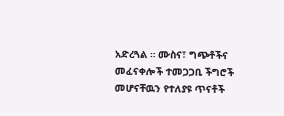አድረጓል ። ሙስና፣ ግጭቶችና መፈናቀሎች ተመጋጋቢ ችግሮች መሆናቸዉን የተለያዩ ጥናቶች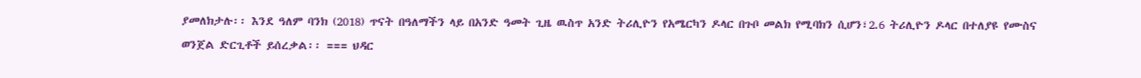ያመለክታሉ፡፡ እንደ ዓለም ባንክ (2018) ጥናት በዓለማችን ላይ በአንድ ዓመት ጊዜ ዉስጥ አንድ ትሪሊዮን የአሜርካን ዶላር በጉቦ መልክ የሚባክን ሲሆን፣2.6 ትሪሊዮን ዶላር በተለያዩ የሙስና ወንጀል ድርጊቶች ይሰረቃል፡፡ === ህዳር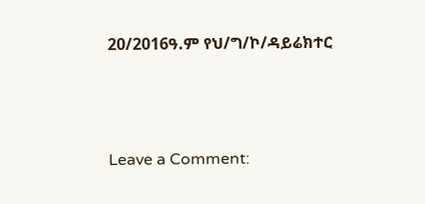20/2016ዓ.ም የህ/ግ/ኮ/ዳይሬክተር



Leave a Comment: